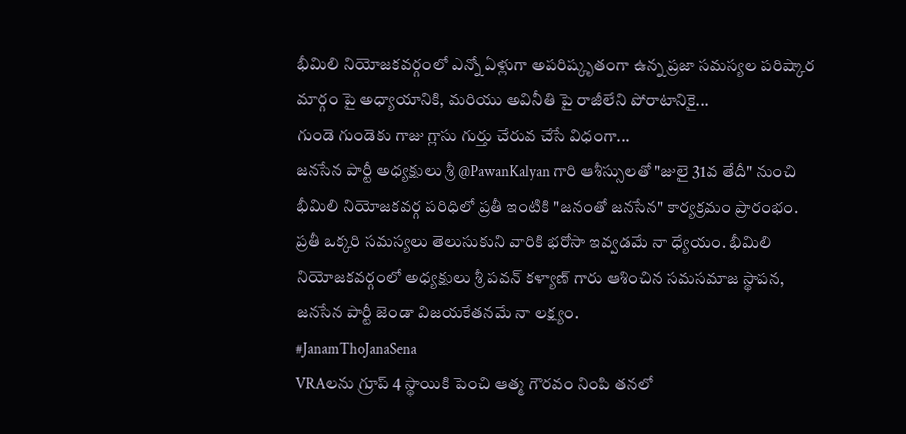భీమిలి నియోజకవర్గంలో ఎన్నో ఏళ్లుగా అపరిష్కృతంగా ఉన్న ప్రజా సమస్యల పరిష్కార మార్గం పై అధ్యాయానికి, మరియు అవినీతి పై రాజీలేని పోరాటానికై...
గుండె గుండెకు గాజు గ్లాసు గుర్తు చేరువ చేసే విధంగా...
జనసేన పార్టీ అధ్యక్షులు శ్రీ @PawanKalyan గారి ఆశీస్సులతో "జులై 31వ తేదీ" నుంచి భీమిలి నియోజకవర్గ పరిధిలో ప్రతీ ఇంటికి "జనంతో జనసేన" కార్యక్రమం ప్రారంభం.
ప్రతీ ఒక్కరి సమస్యలు తెలుసుకుని వారికి భరోసా ఇవ్వడమే నా ధ్యేయం. భీమిలి నియోజకవర్గంలో అధ్యక్షులు శ్రీ పవన్ కళ్యాణ్ గారు ఆశించిన సమసమాజ స్థాపన, జనసేన పార్టీ జెండా విజయకేతనమే నా లక్ష్యం.
#JanamThoJanaSena
VRAలను గ్రూప్ 4 స్థాయికి పెంచి ఆత్మ గౌరవం నింపి తనలో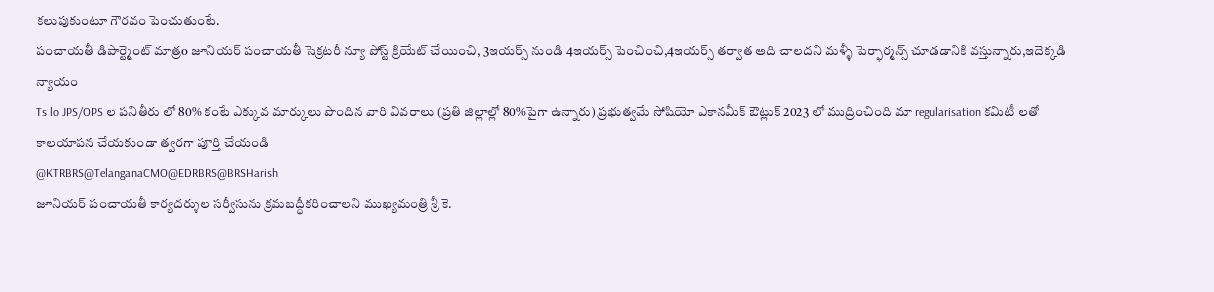కలుపుకుంటూ గౌరవం పెంచుతుంటే.
పంచాయతీ డిపార్ట్మెంట్ మాత్రo జూనియర్ పంచాయతీ సెక్రటరీ న్యూ పోస్ట్ క్రియేట్ చేయించి, 3ఇయర్స్ నుండి 4ఇయర్స్ పెంచించి,4ఇయర్స్ తర్వాత అది చాలదని మళ్ళీ పెర్ఫార్మన్స్ చూడడానికి వస్తున్నారు,ఇదెక్కడి న్యాయం
Ts lo JPS/OPS ల పనితీరు లో 80% కంటే ఎక్కువ మార్కులు పొందిన వారి వివరాలు (ప్రతి జిల్లాల్లో 80%పైగా ఉన్నారు) ప్రభుత్వమే సోషియో ఎకానమీక్ ఔట్లుక్ 2023 లో ముద్రించింది మా regularisation కమిటీ లతో కాలయాపన చేయకుండా త్వరగా పూర్తి చేయండి
@KTRBRS@TelanganaCMO@EDRBRS@BRSHarish
జూనియర్ పంచాయతీ కార్యదర్శుల సర్వీసును క్రమబద్ధీకరించాలని ముఖ్యమంత్రి శ్రీ కె.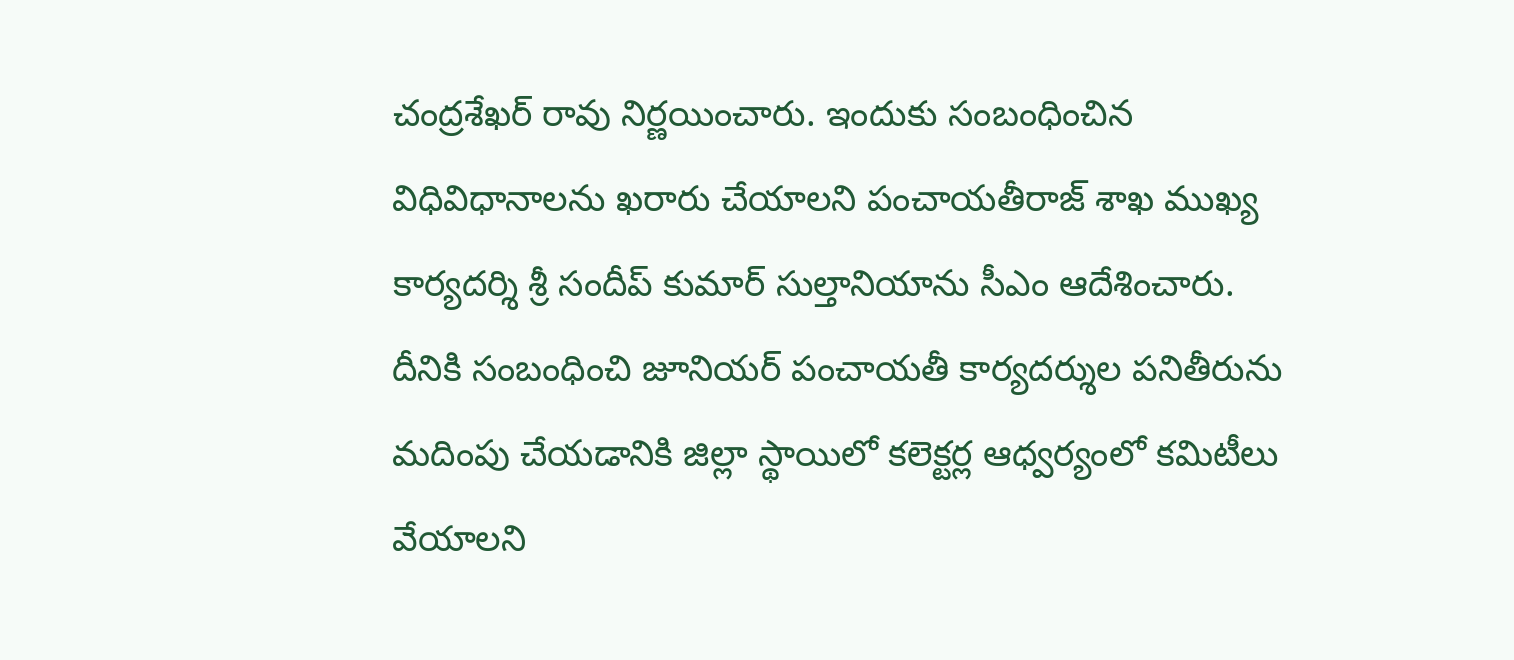చంద్రశేఖర్ రావు నిర్ణయించారు. ఇందుకు సంబంధించిన విధివిధానాలను ఖరారు చేయాలని పంచాయతీరాజ్ శాఖ ముఖ్య కార్యదర్శి శ్రీ సందీప్ కుమార్ సుల్తానియాను సీఎం ఆదేశించారు. దీనికి సంబంధించి జూనియర్ పంచాయతీ కార్యదర్శుల పనితీరును మదింపు చేయడానికి జిల్లా స్థాయిలో కలెక్టర్ల ఆధ్వర్యంలో కమిటీలు వేయాలని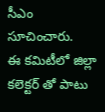సీఎం సూచించారు.
ఈ కమిటీలో జిల్లా కలెక్టర్ తో పాటు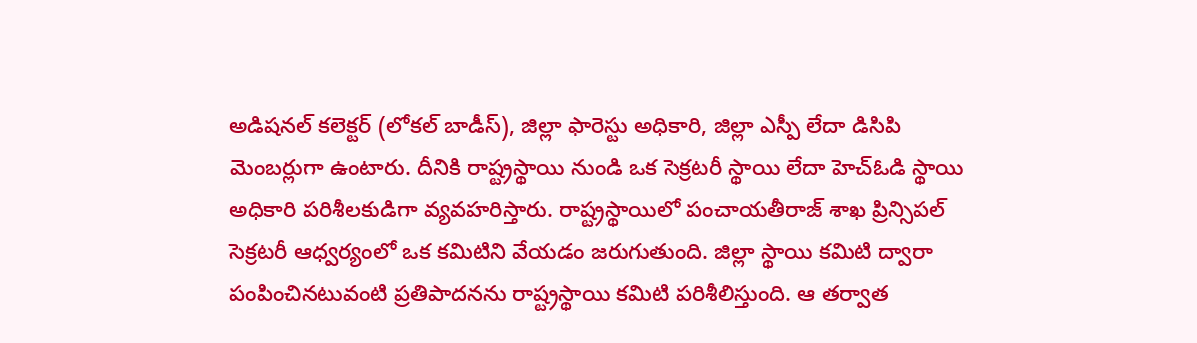అడిషనల్ కలెక్టర్ (లోకల్ బాడీస్), జిల్లా ఫారెస్టు అధికారి, జిల్లా ఎస్పీ లేదా డిసిపి మెంబర్లుగా ఉంటారు. దీనికి రాష్ట్రస్థాయి నుండి ఒక సెక్రటరీ స్థాయి లేదా హెచ్ఓడి స్థాయి అధికారి పరిశీలకుడిగా వ్యవహరిస్తారు. రాష్ట్రస్థాయిలో పంచాయతీరాజ్ శాఖ ప్రిన్సిపల్ సెక్రటరీ ఆధ్వర్యంలో ఒక కమిటిని వేయడం జరుగుతుంది. జిల్లా స్థాయి కమిటి ద్వారా పంపించినటువంటి ప్రతిపాదనను రాష్ట్రస్థాయి కమిటి పరిశీలిస్తుంది. ఆ తర్వాత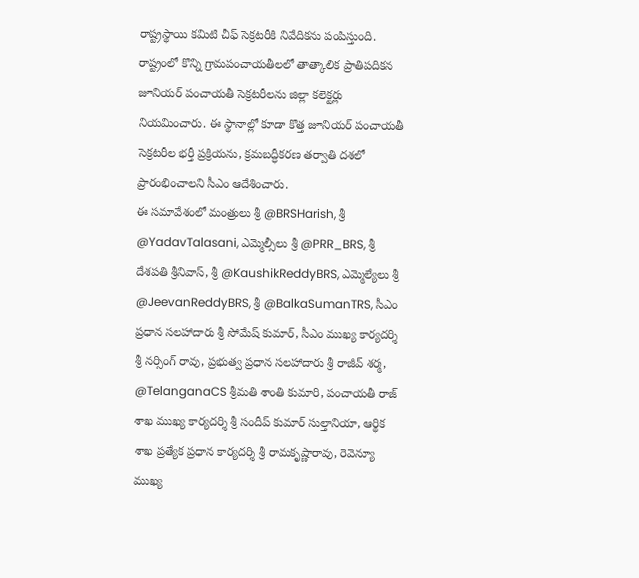రాష్ట్రస్థాయి కమిటి చీఫ్ సెక్రటరీకి నివేదికను పంపిస్తుంది.
రాష్ట్రంలో కొన్ని గ్రామపంచాయతీలలో తాత్కాలిక ప్రాతిపదికన జూనియర్ పంచాయతీ సెక్రటరీలను జిల్లా కలెక్టర్లు నియమించారు. ఈ స్థానాల్లో కూడా కొత్త జూనియర్ పంచాయతీ సెక్రటరీల భర్తీ ప్రక్రియను, క్రమబద్ధీకరణ తర్వాతి దశలో ప్రారంభించాలని సీఎం ఆదేశించారు.
ఈ సమావేశంలో మంత్రులు శ్రీ @BRSHarish, శ్రీ @YadavTalasani, ఎమ్మెల్సీలు శ్రీ @PRR_BRS, శ్రీ దేశపతి శ్రీనివాస్, శ్రీ @KaushikReddyBRS, ఎమ్మెల్యేలు శ్రీ @JeevanReddyBRS, శ్రీ @BalkaSumanTRS, సీఎం ప్రధాన సలహాదారు శ్రీ సోమేష్ కుమార్, సీఎం ముఖ్య కార్యదర్శి శ్రీ నర్సింగ్ రావు, ప్రభుత్వ ప్రధాన సలహాదారు శ్రీ రాజీవ్ శర్మ, @TelanganaCS శ్రీమతి శాంతి కుమారి, పంచాయతీ రాజ్ శాఖ ముఖ్య కార్యదర్శి శ్రీ సందీప్ కుమార్ సుల్తానియా, ఆర్థిక శాఖ ప్రత్యేక ప్రధాన కార్యదర్శి శ్రీ రామకృష్ణారావు, రెవెన్యూ ముఖ్య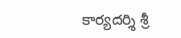కార్యదర్శి శ్రీ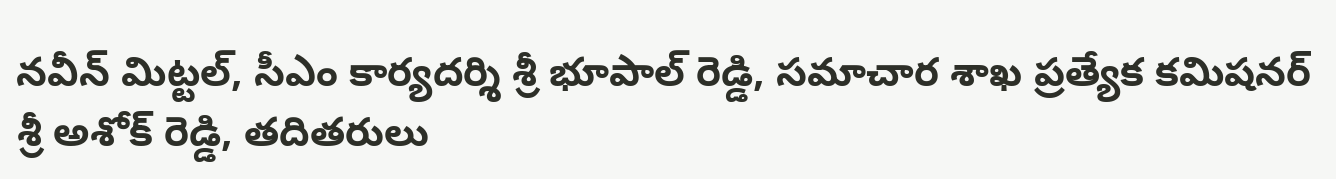నవీన్ మిట్టల్, సీఎం కార్యదర్శి శ్రీ భూపాల్ రెడ్డి, సమాచార శాఖ ప్రత్యేక కమిషనర్ శ్రీ అశోక్ రెడ్డి, తదితరులు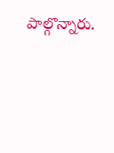పాల్గొన్నారు.